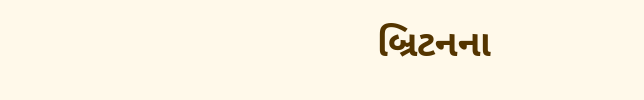બ્રિટનના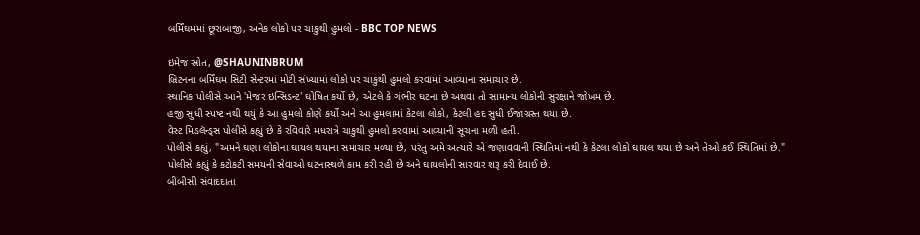બર્મિંઘમમાં છૂરાબાજી, અનેક લોકો પર ચાકુથી હુમલો - BBC TOP NEWS

ઇમેજ સ્રોત, @SHAUNINBRUM
બ્રિટનના બર્મિંઘમ સિટી સેન્ટરમાં મોટી સંખ્યામાં લોકો પર ચાકુથી હુમલો કરવામાં આવ્યાના સમાચાર છે.
સ્થાનિક પોલીસે આને 'મેજર ઇન્સિડન્ટ' ઘોષિત કર્યો છે, એટલે કે ગંભીર ઘટના છે અથવા તો સામાન્ય લોકોની સુરક્ષાને જોખમ છે.
હજી સુધી સ્પષ્ટ નથી થયું કે આ હુમલો કોણે કર્યો અને આ હુમલામાં કેટલા લોકો, કેટલી હદ સુધી ઈજાગ્રસ્ત થયા છે.
વેસ્ટ મિડલૅન્ડ્સ પોલીસે કહ્યું છે કે રવિવારે મધરાત્રે ચાકુથી હુમલો કરવામાં આવ્યાની સૂચના મળી હતી.
પોલીસે કહ્યું, "અમને ઘણા લોકોના ઘાયલ થયાના સમાચાર મળ્યા છે, પરંતુ અમે અત્યારે એ જણાવવાની સ્થિતિમાં નથી કે કેટલા લોકો ઘાયલ થયા છે અને તેઓ કઈ સ્થિતિમાં છે."
પોલીસે કહ્યું કે કટોકટી સમયની સેવાઓ ઘટનાસ્થળે કામ કરી રહી છે અને ઘાયલોની સારવાર શરૂ કરી દેવાઈ છે.
બીબીસી સંવાદદાતા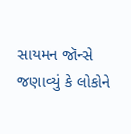સાયમન જૉન્સે જણાવ્યું કે લોકોને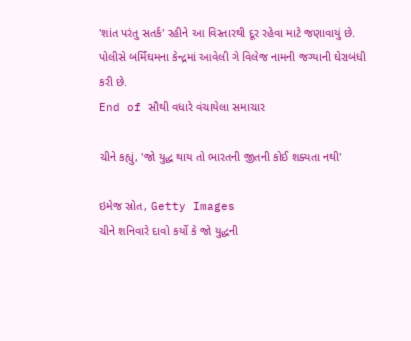'શાંત પરંતુ સતર્ક' રહીને આ વિસ્તારથી દૂર રહેવા માટે જણાવાયું છે.
પોલીસે બર્મિંઘમના કેન્દ્રમાં આવેલી ગે વિલેજ નામની જગ્યાની ઘેરાબંધી કરી છે.
End of સૌથી વધારે વંચાયેલા સમાચાર

ચીને કહ્યું, 'જો યુદ્ધ થાય તો ભારતની જીતની કોઈ શક્યતા નથી'

ઇમેજ સ્રોત, Getty Images
ચીને શનિવારે દાવો કર્યો કે જો યુદ્ધની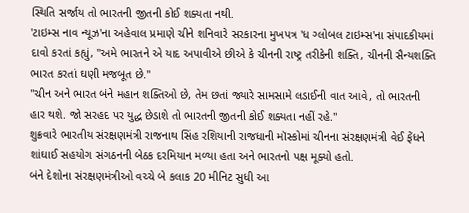સ્થિતિ સર્જાય તો ભારતની જીતની કોઈ શક્યતા નથી.
'ટાઇમ્સ નાવ ન્યૂઝ'ના અહેવાલ પ્રમાણે ચીને શનિવારે સરકારના મુખપત્ર 'ધ ગ્લોબલ ટાઇમ્સ'ના સંપાદકીયમાં દાવો કરતાં કહ્યું, "અમે ભારતને એ યાદ અપાવીએ છીએ કે ચીનની રાષ્ટ્ર તરીકેની શક્તિ, ચીનની સૈન્યશક્તિ ભારત કરતાં ઘણી મજબૂત છે."
"ચીન અને ભારત બંને મહાન શક્તિઓ છે, તેમ છતાં જ્યારે સામસામે લડાઈની વાત આવે, તો ભારતની હાર થશે. જો સરહદ પર યુદ્ધ છેડાશે તો ભારતની જીતની કોઈ શક્યતા નહીં રહે."
શુક્રવારે ભારતીય સંરક્ષણમંત્રી રાજનાથ સિંહ રશિયાની રાજધાની મૉસ્કોમાં ચીનના સંરક્ષણમંત્રી વેઈ ફેંધને શાંઘાઈ સહયોગ સંગઠનની બેઠક દરમિયાન મળ્યા હતા અને ભારતનો પક્ષ મૂક્યો હતો.
બંને દેશોના સંરક્ષણમંત્રીઓ વચ્ચે બે કલાક 20 મીનિટ સુધી આ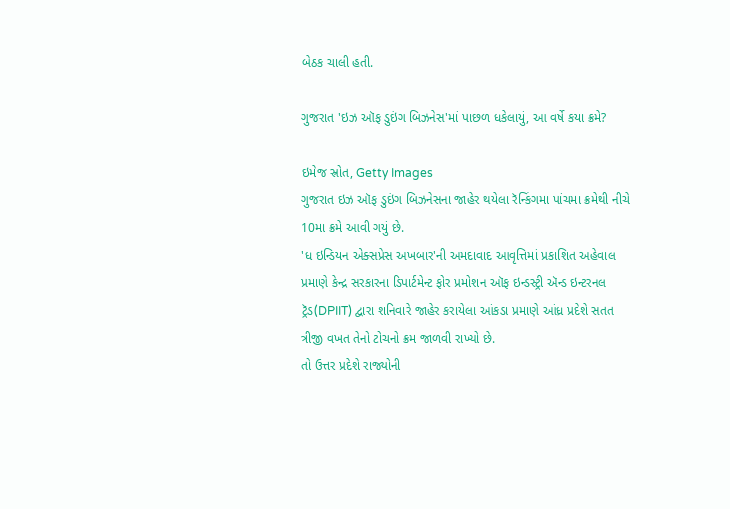બેઠક ચાલી હતી.

ગુજરાત 'ઇઝ ઑફ ડુઇંગ બિઝનેસ'માં પાછળ ધકેલાયું, આ વર્ષે કયા ક્રમે?

ઇમેજ સ્રોત, Getty Images
ગુજરાત ઇઝ ઑફ ડુઇંગ બિઝનેસના જાહેર થયેલા રૅન્કિંગમા પાંચમા ક્રમેથી નીચે 10મા ક્રમે આવી ગયું છે.
'ધ ઇન્ડિયન એક્સપ્રેસ અખબાર'ની અમદાવાદ આવૃત્તિમાં પ્રકાશિત અહેવાલ પ્રમાણે કેન્દ્ર સરકારના ડિપાર્ટમેન્ટ ફોર પ્રમોશન ઑફ ઇન્ડસ્ટ્રી ઍન્ડ ઇન્ટરનલ ટ્રૅડ(DPIIT) દ્વારા શનિવારે જાહેર કરાયેલા આંકડા પ્રમાણે આંધ્ર પ્રદેશે સતત ત્રીજી વખત તેનો ટોચનો ક્રમ જાળવી રાખ્યો છે.
તો ઉત્તર પ્રદેશે રાજ્યોની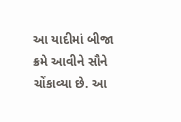આ યાદીમાં બીજા ક્રમે આવીને સૌને ચોંકાવ્યા છે. આ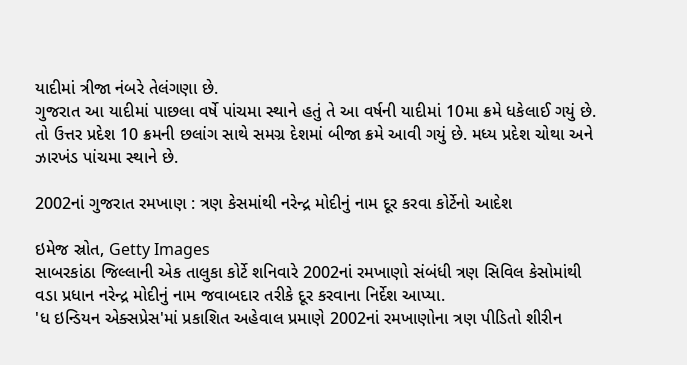યાદીમાં ત્રીજા નંબરે તેલંગણા છે.
ગુજરાત આ યાદીમાં પાછલા વર્ષે પાંચમા સ્થાને હતું તે આ વર્ષની યાદીમાં 10મા ક્રમે ધકેલાઈ ગયું છે.
તો ઉત્તર પ્રદેશ 10 ક્રમની છલાંગ સાથે સમગ્ર દેશમાં બીજા ક્રમે આવી ગયું છે. મધ્ય પ્રદેશ ચોથા અને ઝારખંડ પાંચમા સ્થાને છે.

2002નાં ગુજરાત રમખાણ : ત્રણ કેસમાંથી નરેન્દ્ર મોદીનું નામ દૂર કરવા કોર્ટેનો આદેશ

ઇમેજ સ્રોત, Getty Images
સાબરકાંઠા જિલ્લાની એક તાલુકા કોર્ટે શનિવારે 2002નાં રમખાણો સંબંધી ત્રણ સિવિલ કેસોમાંથી વડા પ્રધાન નરેન્દ્ર મોદીનું નામ જવાબદાર તરીકે દૂર કરવાના નિર્દેશ આપ્યા.
'ધ ઇન્ડિયન એક્સપ્રેસ'માં પ્રકાશિત અહેવાલ પ્રમાણે 2002નાં રમખાણોના ત્રણ પીડિતો શીરીન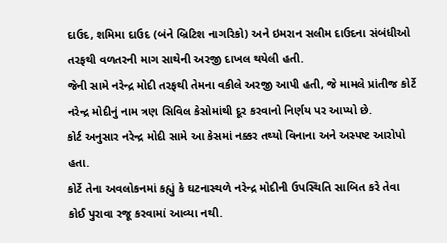દાઉદ, શમિમા દાઉદ (બંને બ્રિટિશ નાગરિકો) અને ઇમરાન સલીમ દાઉદના સંબંધીઓ તરફથી વળતરની માગ સાથેની અરજી દાખલ થયેલી હતી.
જેની સામે નરેન્દ્ર મોદી તરફથી તેમના વકીલે અરજી આપી હતી, જે મામલે પ્રાંતીજ કોર્ટે નરેન્દ્ર મોદીનું નામ ત્રણ સિવિલ કેસોમાંથી દૂર કરવાનો નિર્ણય પર આપ્યો છે.
કોર્ટ અનુસાર નરેન્દ્ર મોદી સામે આ કેસમાં નક્કર તથ્યો વિનાના અને અસ્પષ્ટ આરોપો હતા.
કોર્ટે તેના અવલોકનમાં કહ્યું કે ઘટનાસ્થળે નરેન્દ્ર મોદીની ઉપસ્થિતિ સાબિત કરે તેવા કોઈ પુરાવા રજૂ કરવામાં આવ્યા નથી.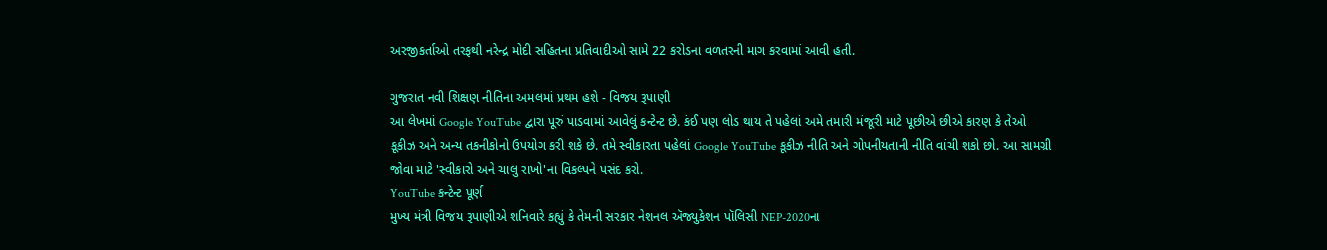અરજીકર્તાઓ તરફથી નરેન્દ્ર મોદી સહિતના પ્રતિવાદીઓ સામે 22 કરોડના વળતરની માગ કરવામાં આવી હતી.

ગુજરાત નવી શિક્ષણ નીતિના અમલમાં પ્રથમ હશે - વિજય રૂપાણી
આ લેખમાં Google YouTube દ્વારા પૂરું પાડવામાં આવેલું કન્ટેન્ટ છે. કંઈ પણ લોડ થાય તે પહેલાં અમે તમારી મંજૂરી માટે પૂછીએ છીએ કારણ કે તેઓ કૂકીઝ અને અન્ય તકનીકોનો ઉપયોગ કરી શકે છે. તમે સ્વીકારતા પહેલાં Google YouTube કૂકીઝ નીતિ અને ગોપનીયતાની નીતિ વાંચી શકો છો. આ સામગ્રી જોવા માટે 'સ્વીકારો અને ચાલુ રાખો'ના વિકલ્પને પસંદ કરો.
YouTube કન્ટેન્ટ પૂર્ણ
મુખ્ય મંત્રી વિજય રૂપાણીએ શનિવારે કહ્યું કે તેમની સરકાર નેશનલ ઍજ્યુકેશન પૉલિસી NEP-2020ના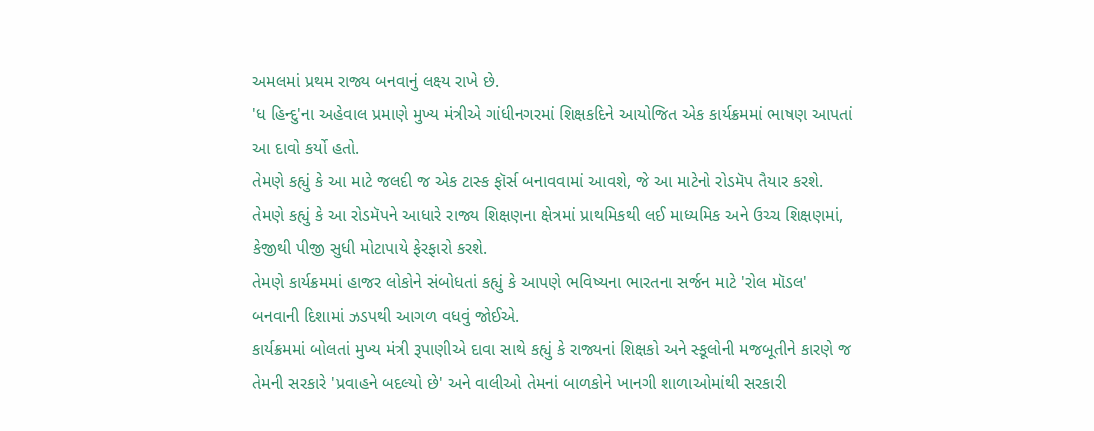અમલમાં પ્રથમ રાજ્ય બનવાનું લક્ષ્ય રાખે છે.
'ધ હિન્દુ'ના અહેવાલ પ્રમાણે મુખ્ય મંત્રીએ ગાંધીનગરમાં શિક્ષકદિને આયોજિત એક કાર્યક્રમમાં ભાષણ આપતાં આ દાવો કર્યો હતો.
તેમણે કહ્યું કે આ માટે જલદી જ એક ટાસ્ક ફૉર્સ બનાવવામાં આવશે, જે આ માટેનો રોડમૅપ તૈયાર કરશે.
તેમણે કહ્યું કે આ રોડમૅપને આધારે રાજ્ય શિક્ષણના ક્ષેત્રમાં પ્રાથમિકથી લઈ માધ્યમિક અને ઉચ્ચ શિક્ષણમાં, કેજીથી પીજી સુધી મોટાપાયે ફેરફારો કરશે.
તેમણે કાર્યક્રમમાં હાજર લોકોને સંબોધતાં કહ્યું કે આપણે ભવિષ્યના ભારતના સર્જન માટે 'રોલ મૉડલ' બનવાની દિશામાં ઝડપથી આગળ વધવું જોઈએ.
કાર્યક્રમમાં બોલતાં મુખ્ય મંત્રી રૂપાણીએ દાવા સાથે કહ્યું કે રાજ્યનાં શિક્ષકો અને સ્કૂલોની મજબૂતીને કારણે જ તેમની સરકારે 'પ્રવાહને બદલ્યો છે' અને વાલીઓ તેમનાં બાળકોને ખાનગી શાળાઓમાંથી સરકારી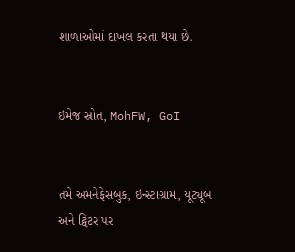શાળાઓમાં દાખલ કરતા થયા છે.


ઇમેજ સ્રોત, MohFW, GoI


તમે અમનેફેસબુક, ઇન્સ્ટાગ્રામ, યૂટ્યૂબ અને ટ્વિટર પર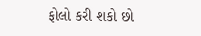ફોલો કરી શકો છો